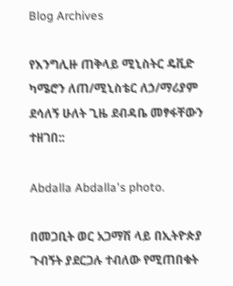Blog Archives

የእንግሊዙ ጠቅላይ ሚኒስትር ዴቪድ ካሜሮን ለጠ/ሚኒስቴር ለኃ/ማሪያም ደሳለኝ ሁለት ጊዜ ደብዳቤ መፃፋቸውን ተዘገበ::

Abdalla Abdalla's photo.

በመጋቢት ወር አጋማሽ ላይ በኢትዮጵያ ጉብኝት ያደርጋሉ ተብለው የሚጠበቁት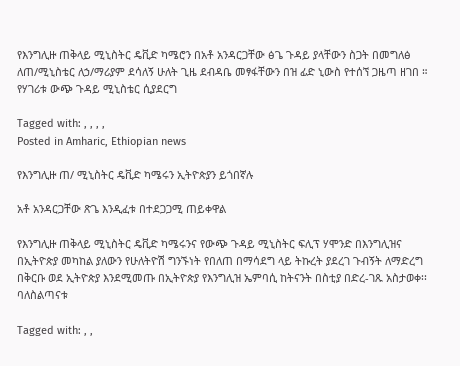የእንግሊዙ ጠቅላይ ሚኒስትር ዴቪድ ካሜሮን በአቶ አንዳርጋቸው ፅጌ ጉዳይ ያላቸውን ስጋት በመግለፅ ለጠ/ሚኒስቴር ለኃ/ማሪያም ደሳለኝ ሁለት ጊዜ ደብዳቤ መፃፋቸውን በዝ ፊድ ኒውስ የተሰኘ ጋዜጣ ዘገበ ።
የሃገሪቱ ውጭ ጉዳይ ሚኒስቴር ሲያደርግ

Tagged with: , , , ,
Posted in Amharic, Ethiopian news

የእንግሊዙ ጠ/ ሚኒስትር ዴቪድ ካሜሩን ኢትዮጵያን ይጎበኛሉ

አቶ አንዳርጋቸው ጽጌ እንዲፈቱ በተደጋጋሚ ጠይቀዋል

የእንግሊዙ ጠቅላይ ሚኒስትር ዴቪድ ካሜሩንና የውጭ ጉዳይ ሚኒስትር ፍሊፕ ሃሞንድ በእንግሊዝና በኢትዮጵያ መካከል ያለውን የሁለትዮሽ ግንኙነት የበለጠ በማሳደግ ላይ ትኩረት ያደረገ ጉብኝት ለማድረግ በቅርቡ ወደ ኢትዮጵያ እንደሚመጡ በኢትዮጵያ የእንግሊዝ ኤምባሲ ከትናንት በስቲያ በድረ-ገጹ አስታወቀ፡፡ባለስልጣናቱ

Tagged with: , ,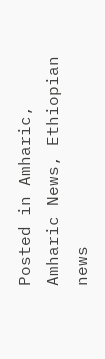Posted in Amharic, Amharic News, Ethiopian news